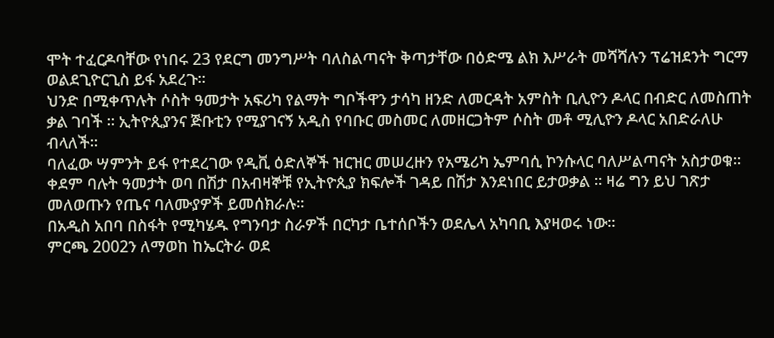ሞት ተፈርዶባቸው የነበሩ 23 የደርግ መንግሥት ባለስልጣናት ቅጣታቸው በዕድሜ ልክ እሥራት መሻሻሉን ፕሬዝደንት ግርማ ወልደጊዮርጊስ ይፋ አደረጉ።
ህንድ በሚቀጥሉት ሶስት ዓመታት አፍሪካ የልማት ግቦችዋን ታሳካ ዘንድ ለመርዳት አምስት ቢሊዮን ዶላር በብድር ለመስጠት ቃል ገባች ። ኢትዮጲያንና ጅቡቲን የሚያገናኝ አዲስ የባቡር መስመር ለመዘርጋትም ሶስት መቶ ሚሊዮን ዶላር አበድራለሁ ብላለች።
ባለፈው ሣምንት ይፋ የተደረገው የዲቪ ዕድለኞች ዝርዝር መሠረዙን የአሜሪካ ኤምባሲ ኮንሱላር ባለሥልጣናት አስታወቁ፡፡
ቀደም ባሉት ዓመታት ወባ በሽታ በአብዛኞቹ የኢትዮጲያ ክፍሎች ገዳይ በሽታ እንደነበር ይታወቃል ። ዛሬ ግን ይህ ገጽታ መለወጡን የጤና ባለሙያዎች ይመሰክራሉ።
በአዲስ አበባ በስፋት የሚካሄዱ የግንባታ ስራዎች በርካታ ቤተሰቦችን ወደሌላ አካባቢ እያዛወሩ ነው።
ምርጫ 2002ን ለማወከ ከኤርትራ ወደ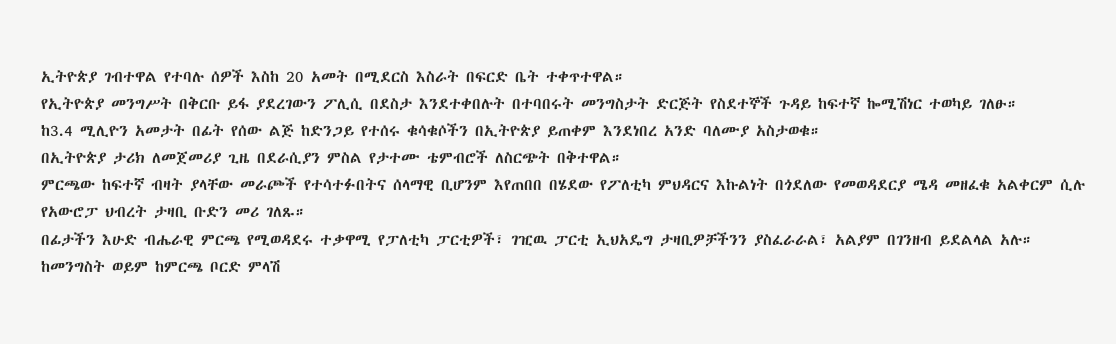ኢትዮጵያ ገብተዋል የተባሉ ሰዎች እስከ 20 አመት በሚደርስ እስራት በፍርድ ቤት ተቀጥተዋል።
የኢትዮጵያ መንግሥት በቅርቡ ይፋ ያደረገውን ፖሊሲ በደስታ እንደተቀበሉት በተባበሩት መንግስታት ድርጅት የስደተኞች ጉዳይ ከፍተኛ ኰሚሽነር ተወካይ ገለፁ።
ከ3.4 ሚሊዮን አመታት በፊት የሰው ልጅ ከድንጋይ የተሰሩ ቁሳቁሶችን በኢትዮጵያ ይጠቀም እንደነበረ አንድ ባለሙያ አስታወቁ።
በኢትዮጵያ ታሪክ ለመጀመሪያ ጊዜ በደራሲያን ምስል የታተሙ ቴምብሮች ለስርጭት በቅተዋል።
ምርጫው ከፍተኛ ብዛት ያላቸው መራጮች የተሳተፉበትና ሰላማዊ ቢሆንም እየጠበበ በሄደው የፖለቲካ ምህዳርና እኩልነት በጎደለው የመወዳደርያ ሜዳ መዘፈቁ አልቀርም ሲሉ የአውሮፓ ህብረት ታዛቢ ቡድን መሪ ገለጹ።
በፊታችን እሁድ ብሔራዊ ምርጫ የሚወዳደሩ ተቃዋሚ የፓለቲካ ፓርቲዎች፣ ገዢዉ ፓርቲ ኢህአዴግ ታዛቢዎቻችንን ያስፈራራል፣ አልያም በገንዘብ ይደልላል አሉ። ከመንግስት ወይም ከምርጫ ቦርድ ምላሽ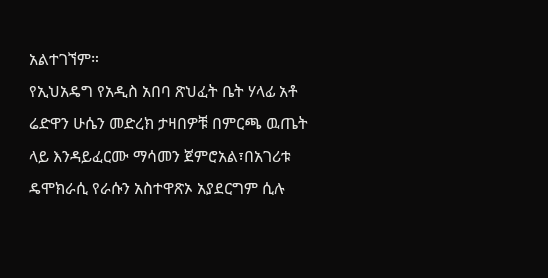አልተገኘም።
የኢህአዴግ የአዲስ አበባ ጽህፈት ቤት ሃላፊ አቶ ሬድዋን ሁሴን መድረክ ታዛበዎቹ በምርጫ ዉጤት ላይ እንዳይፈርሙ ማሳመን ጀምሮአል፣በአገሪቱ ዴሞክራሲ የራሱን አስተዋጽኦ አያደርግም ሲሉ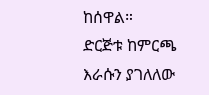ከሰዋል።
ድርጅቱ ከምርጫ እራሱን ያገለለው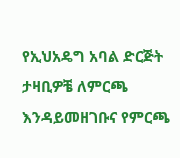የኢህአዴግ አባል ድርጅት ታዛቢዎቼ ለምርጫ እንዳይመዘገቡና የምርጫ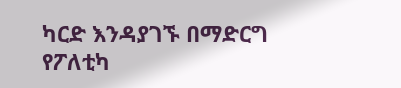ካርድ እንዳያገኙ በማድርግ የፖለቲካ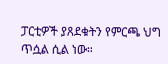ፓርቲዎች ያጸደቁትን የምርጫ ህግ ጥሷል ሲል ነው።